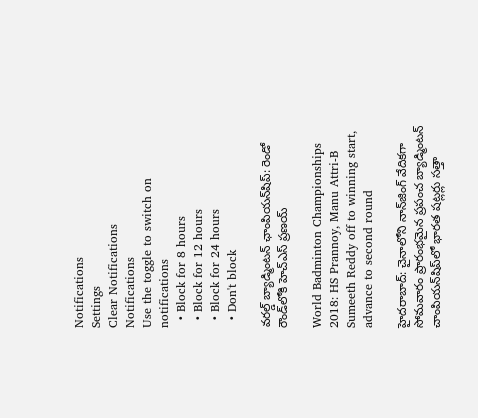Notifications
Settings
Clear Notifications
Notifications
Use the toggle to switch on notifications
  • Block for 8 hours
  • Block for 12 hours
  • Block for 24 hours
  • Don't block

వరల్డ్ బ్యాడ్మింటన్ ఛాంపియన్‌షిప్: రెండో రౌండ్‌లోకి హెచ్ఎస్ ప్రణయ్

World Badminton Championships 2018: HS Prannoy, Manu Attri-B Sumeeth Reddy off to winning start, advance to second round

హైదరాబాద్: చైనాలోని నాన్‌జింగ్ వేదికగా సోమవారం ప్రారంభమైన ప్రపంచ బ్యాడ్మింటన్‌ చాంపియన్‌షిప్‌లో భారత షట్లర్లు సత్తా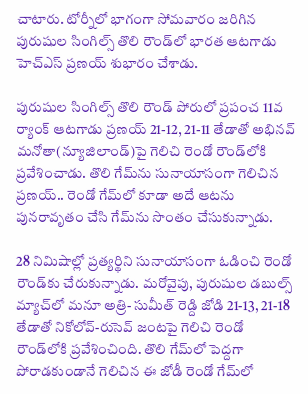చాటారు. టోర్నీలో భాగంగా సోమవారం జరిగిన పురుషుల సింగిల్స్‌ తొలి రౌండ్‌‌లో భారత ఆటగాడు హెచ్‌ఎస్‌ ప్రణయ్‌ శుభారం చేశాడు.

పురుషుల సింగిల్స్‌ తొలి రౌండ్‌ పోరులో ప్రపంచ 11వ ర్యాంక్‌ ఆటగాడు ప్రణయ్‌ 21-12, 21-11 తేడాతో అభినవ్‌ మనోతా(న్యూజిలాండ్‌)పై గెలిచి రెండో రౌండ్‌లోకి ప‍్రవేశించాడు. తొలి గేమ్‌ను సునాయాసంగా గెలిచిన ప్రణయ్‌.. రెండో గేమ్‌లో కూడా అదే ఆటను పునరావృతం చేసి గేమ్‌ను సొంతం చేసుకున్నాడు.

28 నిమిషాల్లో ప్రత్యర్థిని సునాయాసంగా ఓడించి రెండో రౌండ్‌కు చేరుకున్నాడు. మరోవైపు, పురుషుల డబుల్స్‌ మ్యాచ్‌లో మనూ అత్రి- సుమీత్‌ రెడ్ది జోడి 21-13, 21-18 తేడాతో నికోలోవ్‌-రుసెవ్‌ జంటపై గెలిచి రెండో రౌండ్‌లోకి ప్రవేశించింది. తొలి గేమ్‌లో పెద్దగా పోరాడకుండానే గెలిచిన ఈ జోడీ రెండో గేమ్‌లో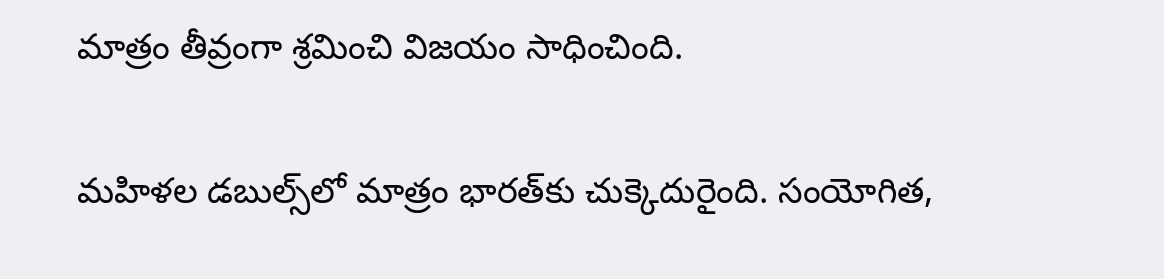మాత్రం తీవ్రంగా శ్రమించి విజయం సాధించింది.

మహిళల డబుల్స్‌లో మాత్రం భారత్‌కు చుక్కెదురైంది. సంయోగిత,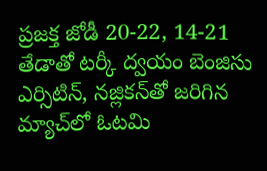ప్రజక్త జోడీ 20-22, 14-21 తేడాతో టర్కీ ద్వయం బెంజిసు ఎర్సిటిన్‌, నజ్లికన్‌తో జరిగిన మ్యాచ్‌లో ఓటమి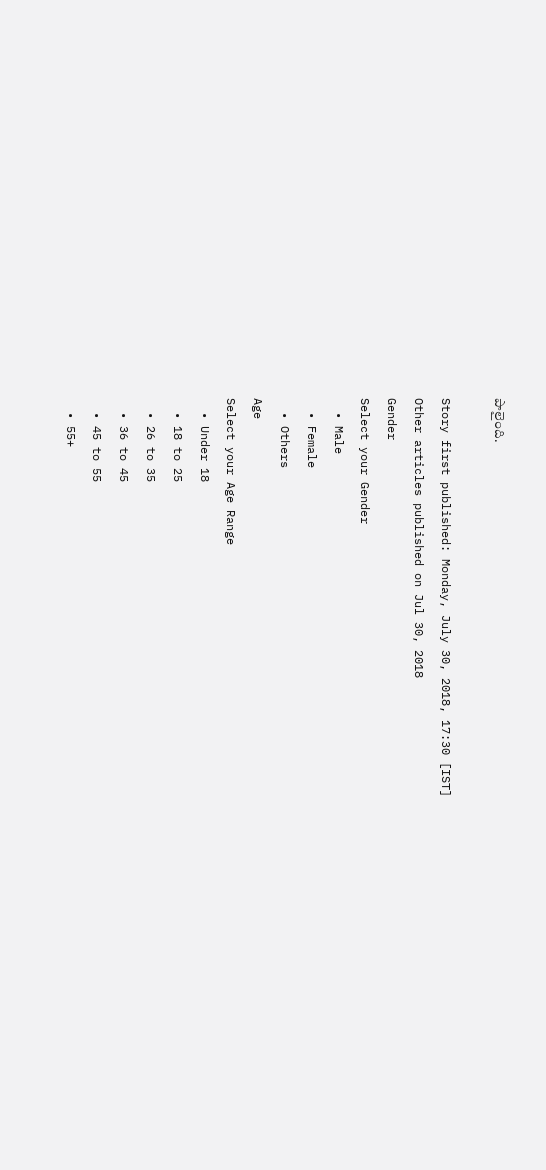పాలైంది.

Story first published: Monday, July 30, 2018, 17:30 [IST]
Other articles published on Jul 30, 2018
Gender
Select your Gender
  • Male
  • Female
  • Others
Age
Select your Age Range
  • Under 18
  • 18 to 25
  • 26 to 35
  • 36 to 45
  • 45 to 55
  • 55+